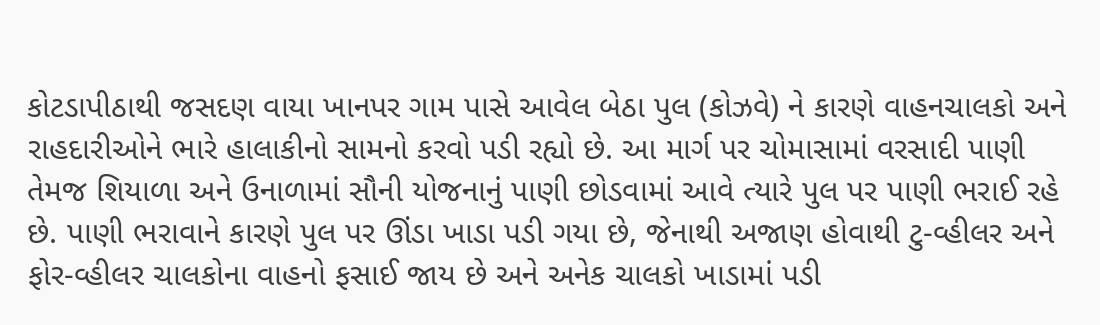કોટડાપીઠાથી જસદણ વાયા ખાનપર ગામ પાસે આવેલ બેઠા પુલ (કોઝવે) ને કારણે વાહનચાલકો અને રાહદારીઓને ભારે હાલાકીનો સામનો કરવો પડી રહ્યો છે. આ માર્ગ પર ચોમાસામાં વરસાદી પાણી તેમજ શિયાળા અને ઉનાળામાં સૌની યોજનાનું પાણી છોડવામાં આવે ત્યારે પુલ પર પાણી ભરાઈ રહે છે. પાણી ભરાવાને કારણે પુલ પર ઊંડા ખાડા પડી ગયા છે, જેનાથી અજાણ હોવાથી ટુ-વ્હીલર અને ફોર-વ્હીલર ચાલકોના વાહનો ફસાઈ જાય છે અને અનેક ચાલકો ખાડામાં પડી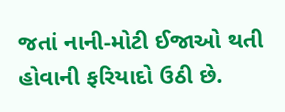જતાં નાની-મોટી ઈજાઓ થતી હોવાની ફરિયાદો ઉઠી છે.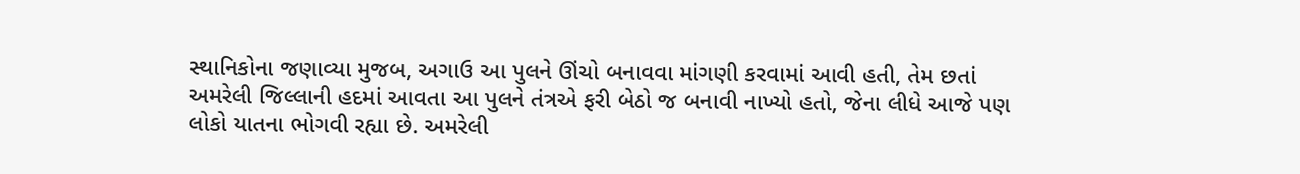સ્થાનિકોના જણાવ્યા મુજબ, અગાઉ આ પુલને ઊંચો બનાવવા માંગણી કરવામાં આવી હતી, તેમ છતાં અમરેલી જિલ્લાની હદમાં આવતા આ પુલને તંત્રએ ફરી બેઠો જ બનાવી નાખ્યો હતો, જેના લીધે આજે પણ લોકો યાતના ભોગવી રહ્યા છે. અમરેલી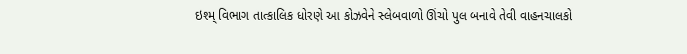ઇશ્મ્ વિભાગ તાત્કાલિક ધોરણે આ કોઝવેને સ્લેબવાળો ઊંચો પુલ બનાવે તેવી વાહનચાલકો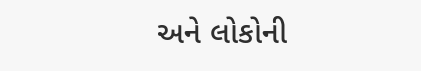અને લોકોની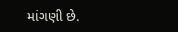માંગણી છે.